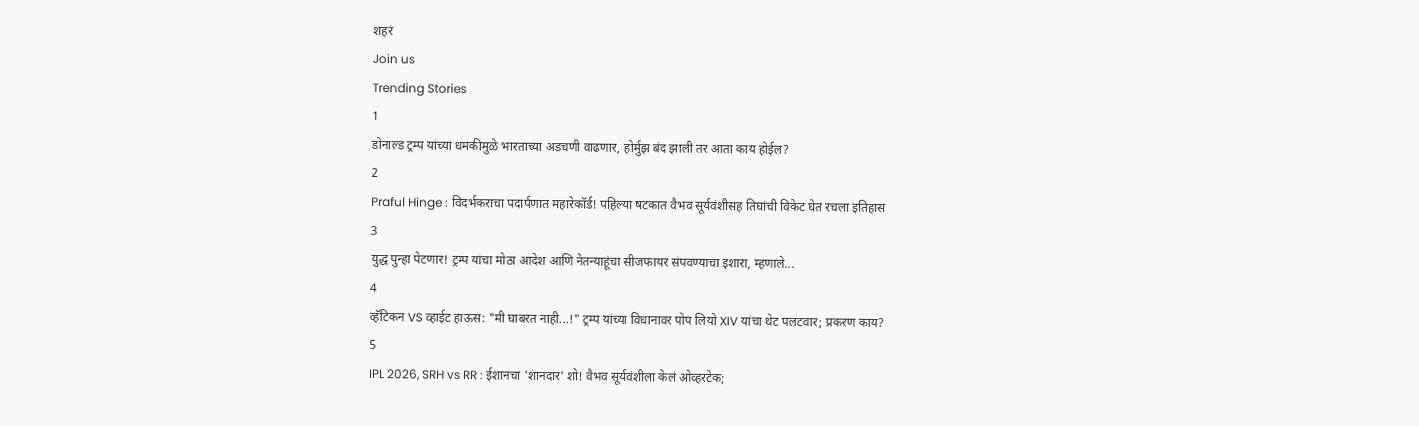शहरं
Join us
Trending Stories
1
डोनाल्ड ट्रम्प यांच्या धमकीमुळे भारताच्या अडचणी वाढणार, होर्मुझ बंद झाली तर आता काय होईल?
2
Praful Hinge : विदर्भकराचा पदार्पणात महारेकॉर्ड! पहिल्या षटकात वैभव सूर्यवंशीसह तिघांची विकेट घेत रचला इतिहास
3
युद्ध पुन्हा पेटणार! ट्रम्प यांचा मोठा आदेश आणि नेतन्याहूंचा सीजफायर संपवण्याचा इशारा, म्हणाले...
4
व्हॅटिकन VS व्हाईट हाऊस: "मी घाबरत नाही...!" ट्रम्प यांच्या विधानावर पोप लियो XIV यांचा थेट पलटवार; प्रकरण काय?
5
IPL 2026, SRH vs RR : ईशानचा 'शानदार' शो! वैभव सूर्यवंशीला केलं ओव्हरटेक;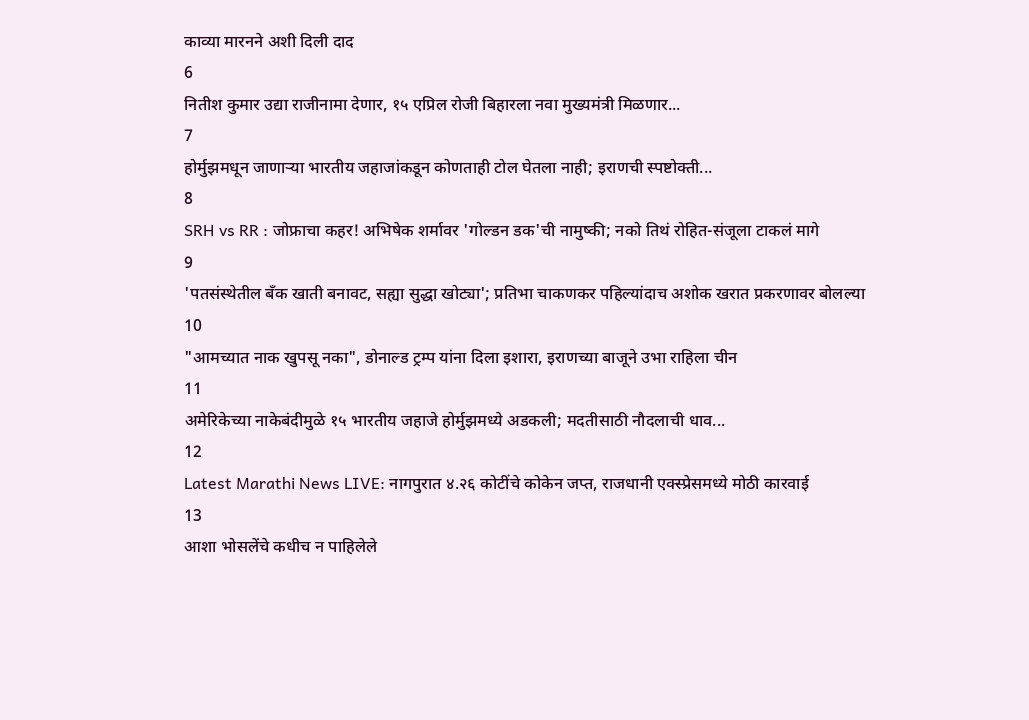काव्या मारनने अशी दिली दाद
6
नितीश कुमार उद्या राजीनामा देणार, १५ एप्रिल रोजी बिहारला नवा मुख्यमंत्री मिळणार...
7
होर्मुझमधून जाणाऱ्या भारतीय जहाजांकडून कोणताही टोल घेतला नाही; इराणची स्पष्टोक्ती...
8
SRH vs RR : जोफ्राचा कहर! अभिषेक शर्मावर 'गोल्डन डक'ची नामुष्की; नको तिथं रोहित-संजूला टाकलं मागे
9
'पतसंस्थेतील बँक खाती बनावट, सह्या सुद्धा खोट्या'; प्रतिभा चाकणकर पहिल्यांदाच अशोक खरात प्रकरणावर बोलल्या
10
"आमच्यात नाक खुपसू नका", डोनाल्ड ट्रम्प यांना दिला इशारा, इराणच्या बाजूने उभा राहिला चीन
11
अमेरिकेच्या नाकेबंदीमुळे १५ भारतीय जहाजे होर्मुझमध्ये अडकली; मदतीसाठी नौदलाची धाव...
12
Latest Marathi News LIVE: नागपुरात ४.२६ कोटींचे कोकेन जप्त, राजधानी एक्स्प्रेसमध्ये मोठी कारवाई
13
आशा भोसलेंचे कधीच न पाहिलेले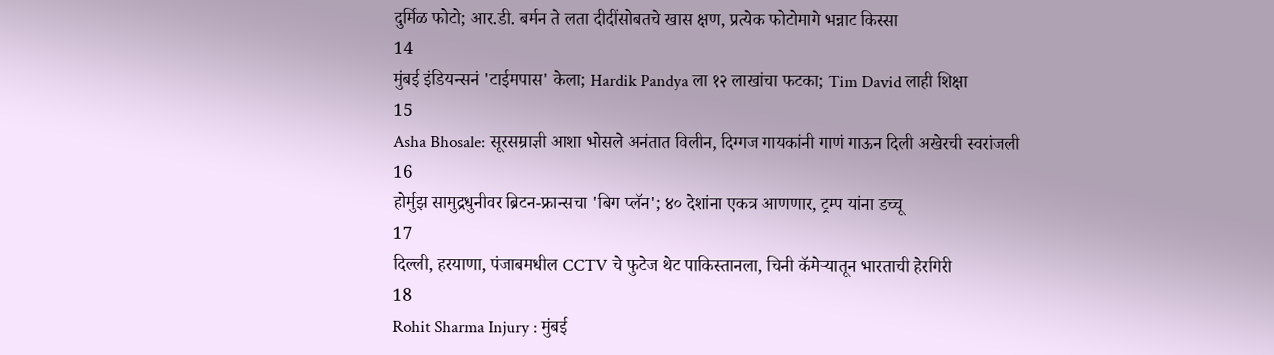दुर्मिळ फोटो; आर.डी. बर्मन ते लता दीदींसोबतचे खास क्षण, प्रत्येक फोटोमागे भन्नाट किस्सा
14
मुंबई इंडियन्सनं 'टाईमपास' केला; Hardik Pandya ला १२ लाखांचा फटका; Tim David लाही शिक्षा
15
Asha Bhosale: सूरसम्राज्ञी आशा भोसले अनंतात विलीन, दिग्गज गायकांनी गाणं गाऊन दिली अखेरची स्वरांजली
16
होर्मुझ सामुद्रधुनीवर ब्रिटन-फ्रान्सचा 'बिग प्लॅन'; ४० देशांना एकत्र आणणार, ट्रम्प यांना डच्चू
17
दिल्ली, हरयाणा, पंजाबमधील CCTV चे फुटेज थेट पाकिस्तानला, चिनी कॅमेऱ्यातून भारताची हेरगिरी
18
Rohit Sharma Injury : मुंबई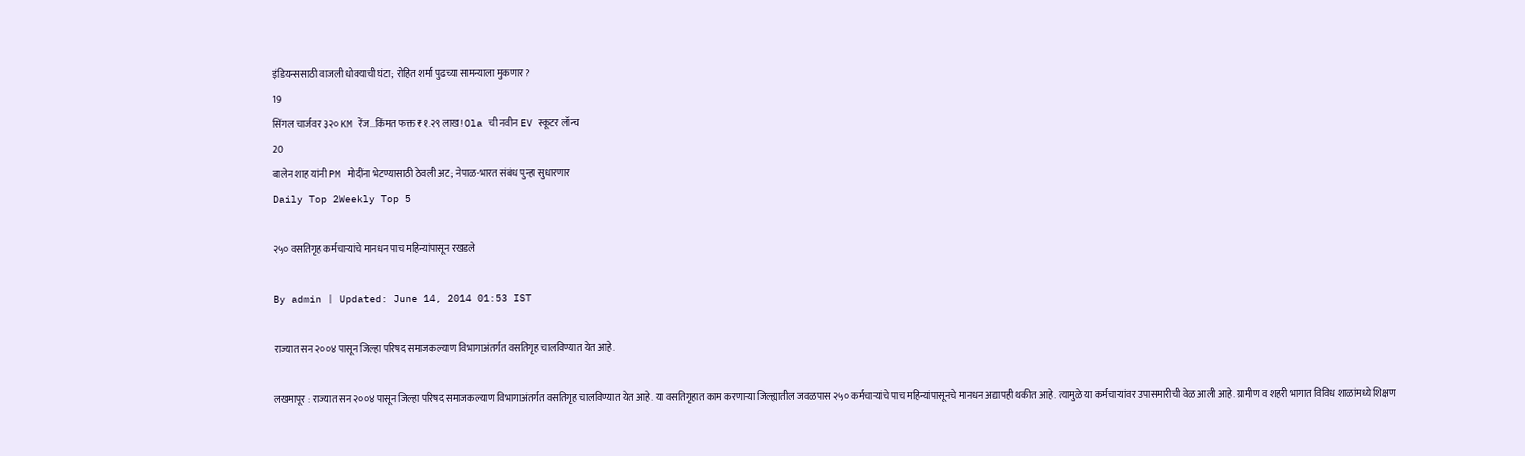इंडियन्ससाठी वाजली धोक्याची घंटा; रोहित शर्मा पुढच्या सामन्याला मुकणार?
19
सिंगल चार्जवर ३२० KM रेंज...किंमत फक्त ₹१.२९ लाख! Ola ची नवीन EV स्कूटर लॉन्च
20
बालेन शाह यांनी PM मोदींना भेटण्यासाठी ठेवली अट; नेपाळ-भारत संबंध पुन्हा सुधारणार
Daily Top 2Weekly Top 5

२५० वसतिगृह कर्मचाऱ्यांचे मानधन पाच महिन्यांपासून रखडले

By admin | Updated: June 14, 2014 01:53 IST

राज्यात सन २००४ पासून जिल्हा परिषद समाजकल्याण विभागाअंतर्गत वसतिगृह चालविण्यात येत आहे.

लखमापूर : राज्यात सन २००४ पासून जिल्हा परिषद समाजकल्याण विभागाअंतर्गत वसतिगृह चालविण्यात येत आहे. या वसतिगृहात काम करणाऱ्या जिल्ह्यातील जवळपास २५० कर्मचाऱ्यांचे पाच महिन्यांपासूनचे मानधन अद्यापही थकीत आहे. त्यामुळे या कर्मचाऱ्यांवर उपासमारीची वेळ आली आहे. ग्रामीण व शहरी भागात विविध शाळांमध्ये शिक्षण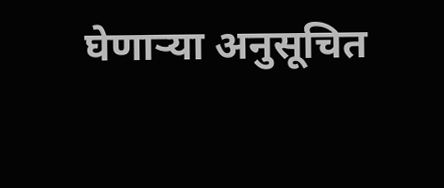घेणाऱ्या अनुसूचित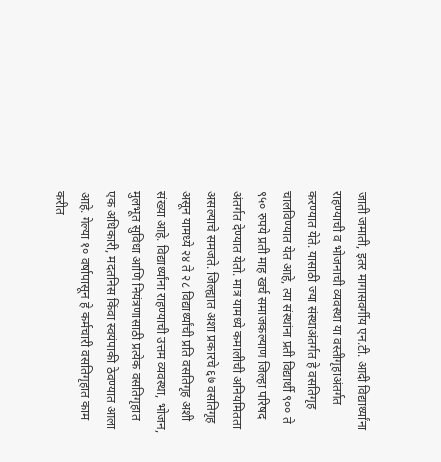जाती जमाती, इतर मागासवर्गीय एन.टी. आदी विद्यार्थ्यांना राहण्याची व भोजनाची व्यवस्था या वस्तीगृहाअंतर्गत करण्यात येते. यासाठी ज्या संस्थाअंतर्गत हे वसतिगृह चालविण्यात येत आहे, त्या संस्थांना प्रती विद्यार्थी ९०० ते ९५० रुपये प्रती माह खर्च समाजकल्याण जिल्हा परिषद अंतर्गत देण्यात येतो. मात्र यामध्ये कमालीची अनियमितता असल्याचे समजते. जिल्ह्यात अशा प्रकारचे ६७ वसतिगृह असून यामध्ये २४ ते २८ विद्यार्थ्यांची प्रति वसतिगृह अशी संख्या आहे. विद्यार्थ्यांना राहण्याची उत्तम व्यवस्था, भोजन, मुलभूत सुविधा आणि नियंत्रणासाठी प्रत्येक वसतिगृहात एक अधिकारी, मदतनिस किंवा स्वयंपाकी ठेवण्यात आला आहे. गेल्या १० वर्षापासून हे कर्मचारी वसतिगृहात काम करीत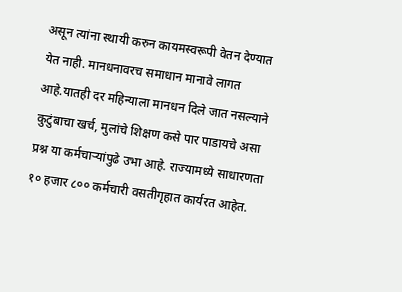असून त्यांना स्थायी करुन कायमस्वरूपी वेतन देण्यात येत नाही. मानधनावरच समाधान मानावे लागत आहे.यातही दर महिन्याला मानधन दिले जात नसल्याने कुटुंबाचा खर्च, मुलांचे शिक्षण कसे पार पाडायचे असा प्रश्न या कर्मचाऱ्यांपुढे उभा आहे. राज्यामध्ये साधारणता १० हजार ८०० कर्मचारी वसतीगृहात कार्यरत आहेत.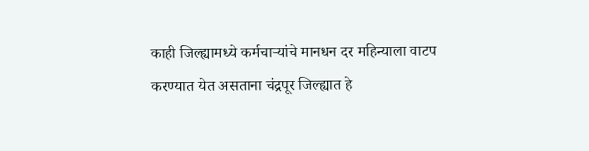काही जिल्ह्यामध्ये कर्मचाऱ्यांचे मानधन दर महिन्याला वाटप करण्यात येत असताना चंद्रपूर जिल्ह्यात हे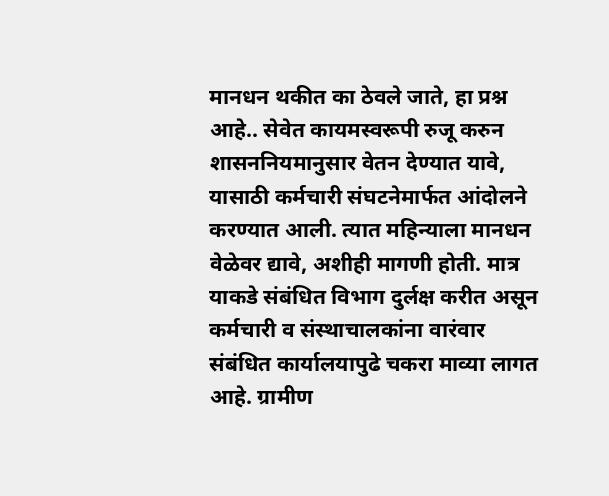मानधन थकीत का ठेवले जाते, हा प्रश्न आहे.. सेवेत कायमस्वरूपी रुजू करुन शासननियमानुसार वेतन देण्यात यावे, यासाठी कर्मचारी संघटनेमार्फत आंदोलने करण्यात आली. त्यात महिन्याला मानधन वेळेवर द्यावे, अशीही मागणी होती. मात्र याकडे संबंधित विभाग दुर्लक्ष करीत असून कर्मचारी व संस्थाचालकांना वारंवार संबंधित कार्यालयापुढे चकरा माव्या लागत आहे. ग्रामीण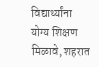विद्यार्थ्यांना योग्य शिक्षण मिळावे, शहरात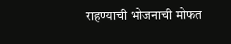राहण्याची भोजनाची मोफत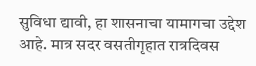सुविधा द्यावी, हा शासनाचा यामागचा उद्देश आहे. मात्र सदर वसतीगृहात रात्रदिवस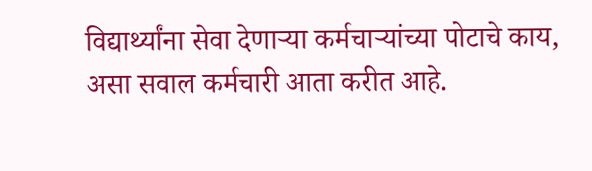विद्यार्थ्यांना सेवा देणाऱ्या कर्मचाऱ्यांच्या पोटाचे काय, असा सवाल कर्मचारी आता करीत आहे.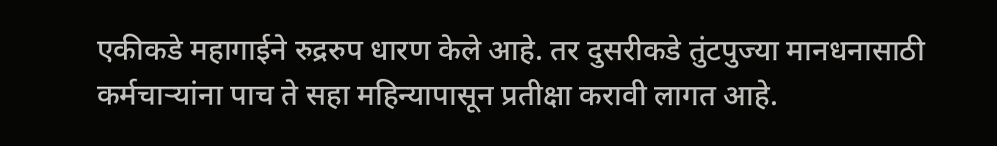एकीकडे महागाईने रुद्ररुप धारण केले आहे. तर दुसरीकडे तुंटपुज्या मानधनासाठी कर्मचाऱ्यांना पाच ते सहा महिन्यापासून प्रतीक्षा करावी लागत आहे.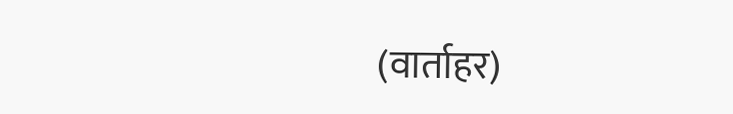(वार्ताहर)